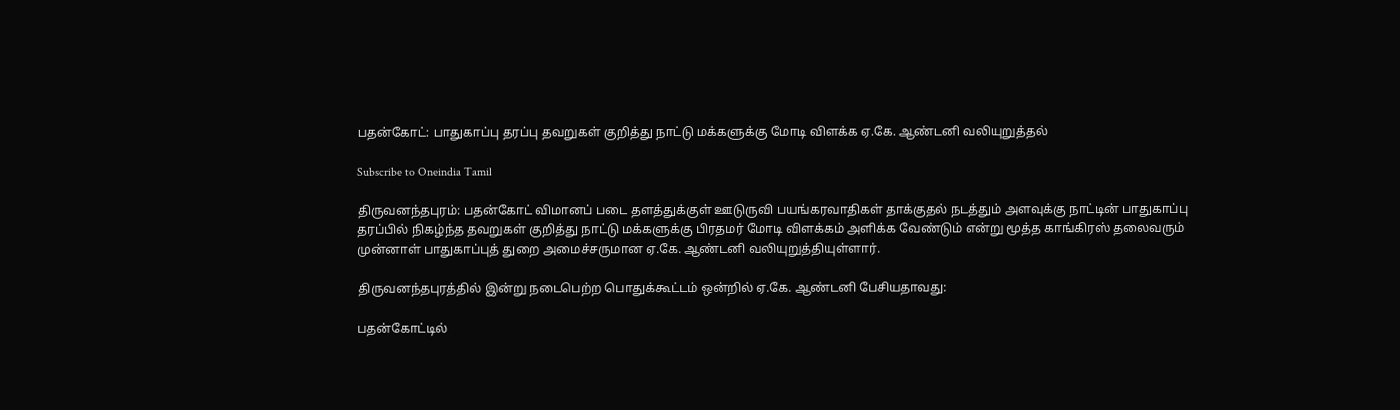பதன்கோட்: பாதுகாப்பு தரப்பு தவறுகள் குறித்து நாட்டு மக்களுக்கு மோடி விளக்க ஏ.கே. ஆண்டனி வலியுறுத்தல்

Subscribe to Oneindia Tamil

திருவனந்தபுரம்: பதன்கோட் விமானப் படை தளத்துக்குள் ஊடுருவி பயங்கரவாதிகள் தாக்குதல் நடத்தும் அளவுக்கு நாட்டின் பாதுகாப்பு தரப்பில் நிகழ்ந்த தவறுகள் குறித்து நாட்டு மக்களுக்கு பிரதமர் மோடி விளக்கம் அளிக்க வேண்டும் என்று மூத்த காங்கிரஸ் தலைவரும் முன்னாள் பாதுகாப்புத் துறை அமைச்சருமான ஏ.கே. ஆண்டனி வலியுறுத்தியுள்ளார்.

திருவனந்தபுரத்தில் இன்று நடைபெற்ற பொதுக்கூட்டம் ஒன்றில் ஏ.கே. ஆண்டனி பேசியதாவது:

பதன்கோட்டில்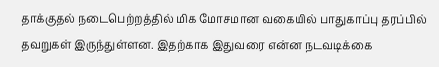தாக்குதல் நடைபெற்றத்தில் மிக மோசமான வகையில் பாதுகாப்பு தரப்பில் தவறுகள் இருந்துள்ளன. இதற்காக இதுவரை என்ன நடவடிக்கை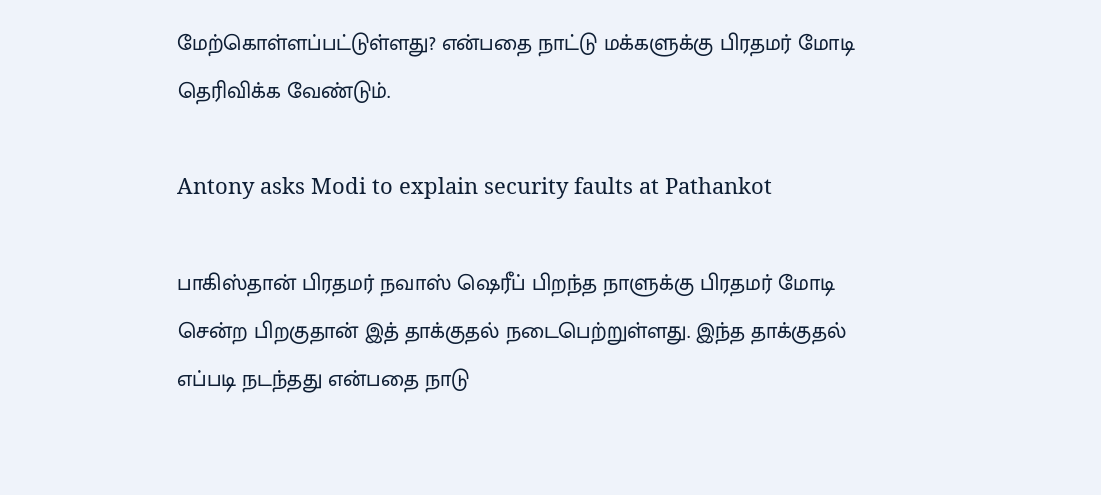மேற்கொள்ளப்பட்டுள்ளது? என்பதை நாட்டு மக்களுக்கு பிரதமர் மோடி தெரிவிக்க வேண்டும்.

Antony asks Modi to explain security faults at Pathankot

பாகிஸ்தான் பிரதமர் நவாஸ் ஷெரீப் பிறந்த நாளுக்கு பிரதமர் மோடி சென்ற பிறகுதான் இத் தாக்குதல் நடைபெற்றுள்ளது. இந்த தாக்குதல் எப்படி நடந்தது என்பதை நாடு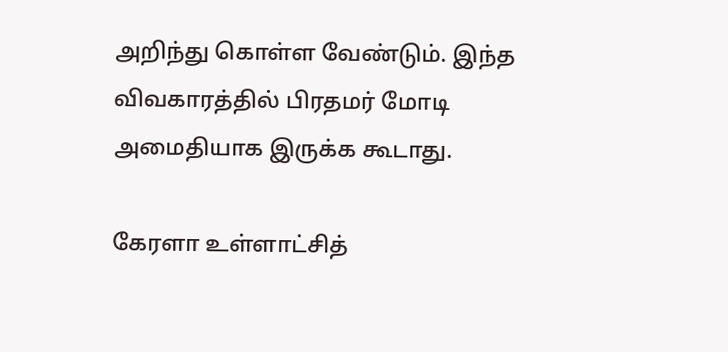அறிந்து கொள்ள வேண்டும். இந்த விவகாரத்தில் பிரதமர் மோடி அமைதியாக இருக்க கூடாது.

கேரளா உள்ளாட்சித்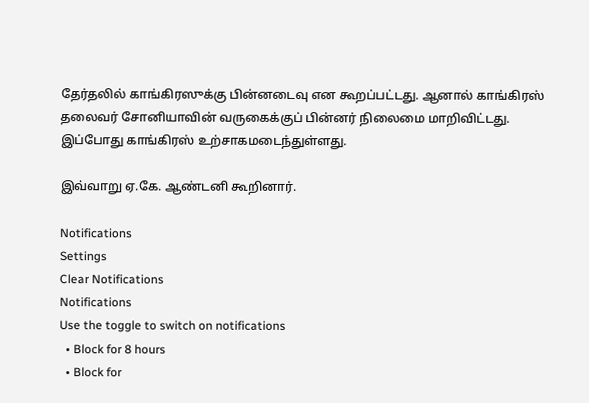தேர்தலில் காங்கிரஸுக்கு பின்னடைவு என கூறப்பட்டது. ஆனால் காங்கிரஸ் தலைவர் சோனியாவின் வருகைக்குப் பின்னர் நிலைமை மாறிவிட்டது. இப்போது காங்கிரஸ் உற்சாகமடைந்துள்ளது.

இவ்வாறு ஏ.கே. ஆண்டனி கூறினார்.

Notifications
Settings
Clear Notifications
Notifications
Use the toggle to switch on notifications
  • Block for 8 hours
  • Block for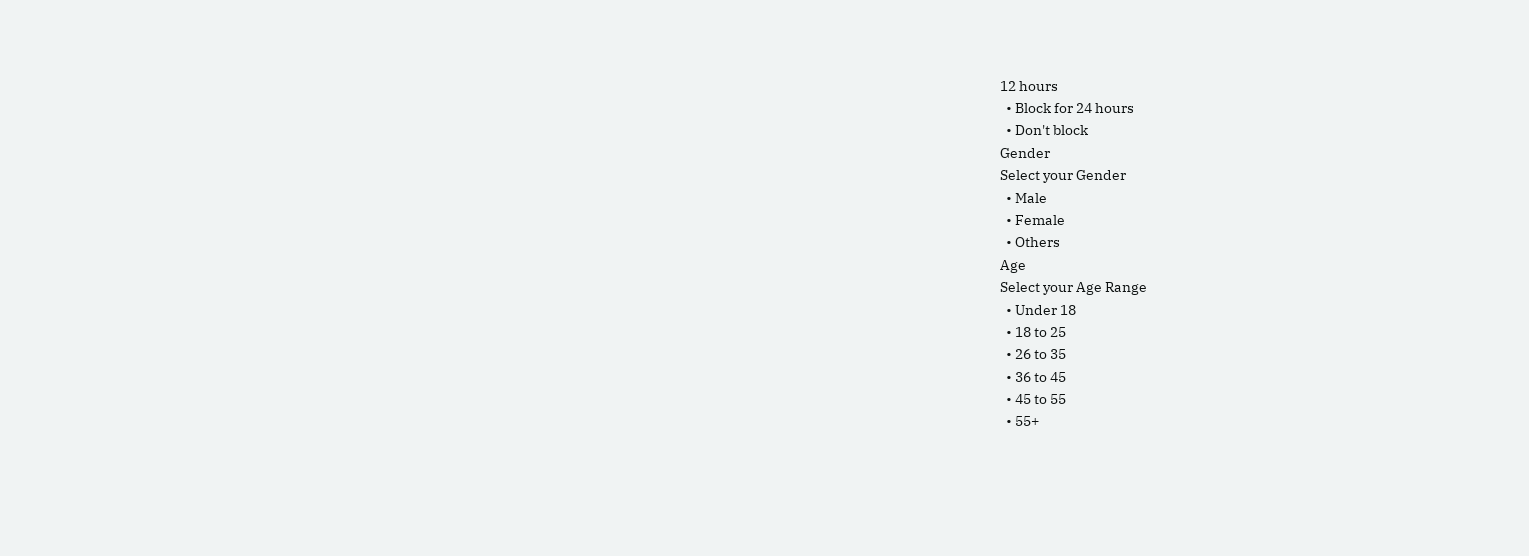12 hours
  • Block for 24 hours
  • Don't block
Gender
Select your Gender
  • Male
  • Female
  • Others
Age
Select your Age Range
  • Under 18
  • 18 to 25
  • 26 to 35
  • 36 to 45
  • 45 to 55
  • 55+